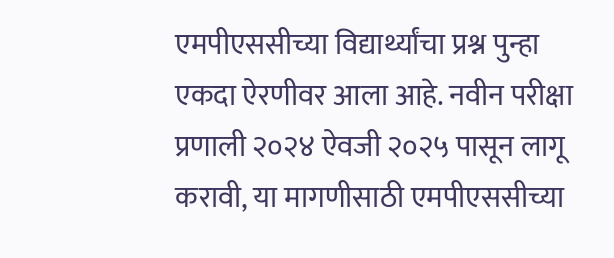एमपीएससीच्या विद्यार्थ्यांचा प्रश्न पुन्हा एकदा ऐरणीवर आला आहे. नवीन परीक्षा प्रणाली २०२४ ऐवजी २०२५ पासून लागू करावी, या मागणीसाठी एमपीएससीच्या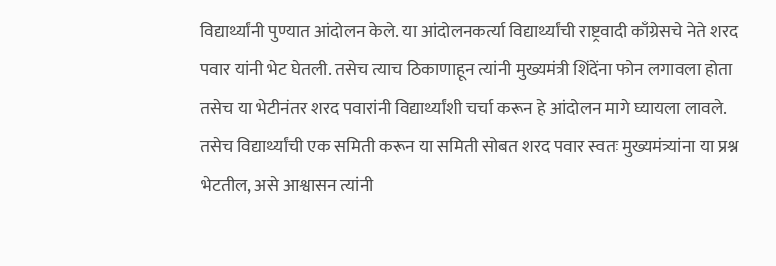विद्यार्थ्यांनी पुण्यात आंदोलन केले. या आंदोलनकर्त्या विद्यार्थ्यांची राष्ट्रवादी काँग्रेसचे नेते शरद पवार यांनी भेट घेतली. तसेच त्याच ठिकाणाहून त्यांनी मुख्यमंत्री शिंदेंना फोन लगावला होता तसेच या भेटीनंतर शरद पवारांनी विद्यार्थ्यांशी चर्चा करून हे आंदोलन मागे घ्यायला लावले.
तसेच विद्यार्थ्यांची एक समिती करून या समिती सोबत शरद पवार स्वतः मुख्यमंत्र्यांना या प्रश्न भेटतील, असे आश्वासन त्यांनी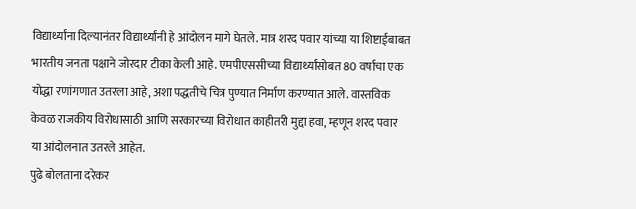विद्यार्थ्यांना दिल्यानंतर विद्यार्थ्यांनी हे आंदोलन मागे घेतले. मात्र शरद पवार यांच्या या शिष्टाईबाबत भारतीय जनता पक्षाने जोरदार टीका केली आहे. एमपीएससीच्या विद्यार्थ्यांसोबत 80 वर्षाचा एक योद्धा रणांगणात उतरला आहे, अशा पद्धतीचे चित्र पुण्यात निर्माण करण्यात आले. वास्तविक केवळ राजकीय विरोधासाठी आणि सरकारच्या विरोधात काहीतरी मुद्दा हवा, म्हणून शरद पवार या आंदोलनात उतरले आहेत.
पुढे बोलताना दरेकर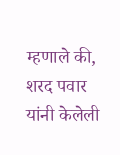म्हणाले की, शरद पवार यांनी केलेली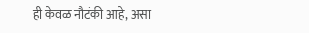ही केवळ नौटंकी आहे, असा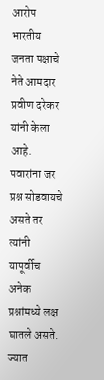आरोप भारतीय जनता पक्षाचे नेते आमदार प्रवीण दरेकर यांनी केला आहे. पवारांना जर प्रश्न सोडवायचे असते तर त्यांनी यापूर्वीच अनेक प्रश्नांमध्ये लक्ष घातले असते. ज्यात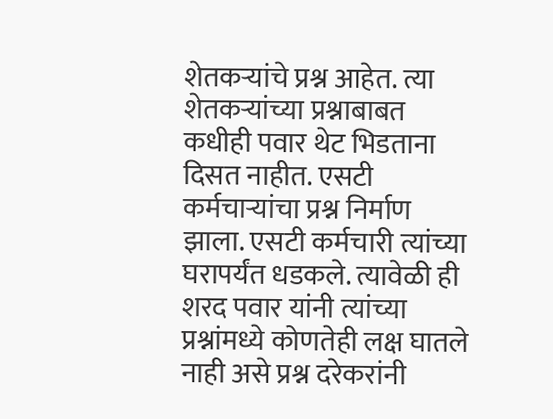शेतकऱ्यांचे प्रश्न आहेत. त्या शेतकऱ्यांच्या प्रश्नाबाबत कधीही पवार थेट भिडताना दिसत नाहीत. एसटी कर्मचाऱ्यांचा प्रश्न निर्माण झाला. एसटी कर्मचारी त्यांच्या घरापर्यंत धडकले. त्यावेळी ही शरद पवार यांनी त्यांच्या प्रश्नांमध्ये कोणतेही लक्ष घातले नाही असे प्रश्न दरेकरांनी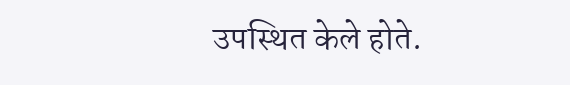उपस्थित केले होते.